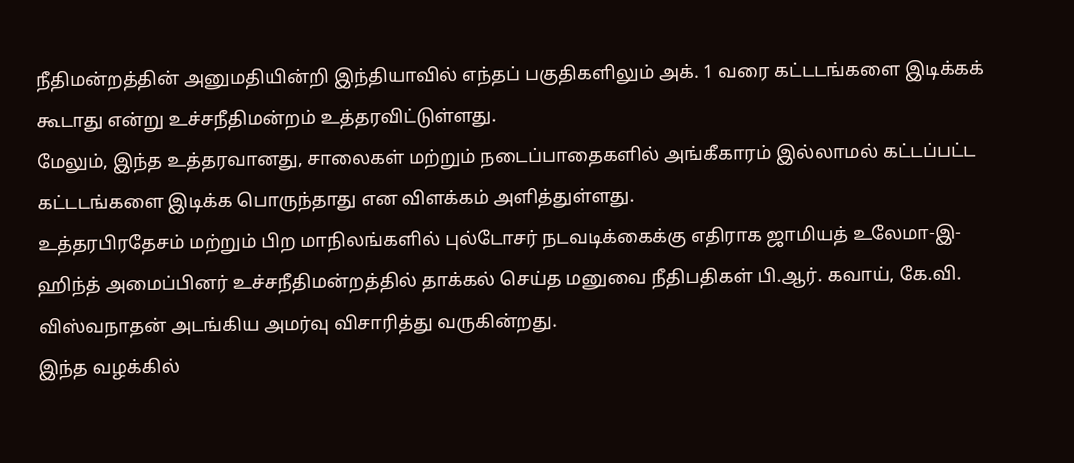நீதிமன்றத்தின் அனுமதியின்றி இந்தியாவில் எந்தப் பகுதிகளிலும் அக். 1 வரை கட்டடங்களை இடிக்கக் கூடாது என்று உச்சநீதிமன்றம் உத்தரவிட்டுள்ளது.
மேலும், இந்த உத்தரவானது, சாலைகள் மற்றும் நடைப்பாதைகளில் அங்கீகாரம் இல்லாமல் கட்டப்பட்ட கட்டடங்களை இடிக்க பொருந்தாது என விளக்கம் அளித்துள்ளது.
உத்தரபிரதேசம் மற்றும் பிற மாநிலங்களில் புல்டோசர் நடவடிக்கைக்கு எதிராக ஜாமியத் உலேமா-இ-ஹிந்த் அமைப்பினர் உச்சநீதிமன்றத்தில் தாக்கல் செய்த மனுவை நீதிபதிகள் பி.ஆர். கவாய், கே.வி. விஸ்வநாதன் அடங்கிய அமர்வு விசாரித்து வருகின்றது.
இந்த வழக்கில்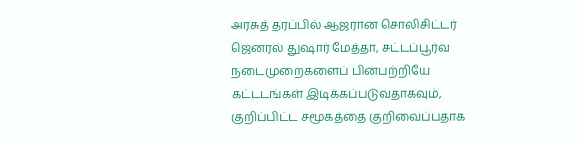அரசுத் தரப்பில் ஆஜரான சொலிசிட்டர் ஜெனரல் துஷார் மேத்தா, சட்டப்பூர்வ நடைமுறைகளைப் பின்பற்றியே கட்டடங்கள் இடிக்கப்படுவதாகவும், குறிப்பிட்ட சமூகத்தை குறிவைப்பதாக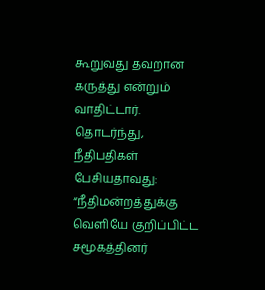கூறுவது தவறான கருத்து என்றும் வாதிட்டார்.
தொடர்ந்து, நீதிபதிகள் பேசியதாவது:
“நீதிமன்றத்துக்கு வெளியே குறிப்பிட்ட சமூகத்தினர்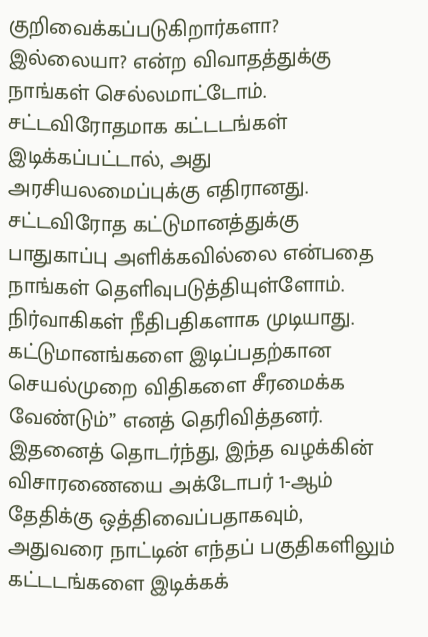குறிவைக்கப்படுகிறார்களா? இல்லையா? என்ற விவாதத்துக்கு நாங்கள் செல்லமாட்டோம். சட்டவிரோதமாக கட்டடங்கள் இடிக்கப்பட்டால், அது அரசியலமைப்புக்கு எதிரானது.
சட்டவிரோத கட்டுமானத்துக்கு பாதுகாப்பு அளிக்கவில்லை என்பதை நாங்கள் தெளிவுபடுத்தியுள்ளோம். நிர்வாகிகள் நீதிபதிகளாக முடியாது. கட்டுமானங்களை இடிப்பதற்கான செயல்முறை விதிகளை சீரமைக்க வேண்டும்” எனத் தெரிவித்தனர்.
இதனைத் தொடர்ந்து, இந்த வழக்கின் விசாரணையை அக்டோபர் 1-ஆம் தேதிக்கு ஒத்திவைப்பதாகவும், அதுவரை நாட்டின் எந்தப் பகுதிகளிலும் கட்டடங்களை இடிக்கக்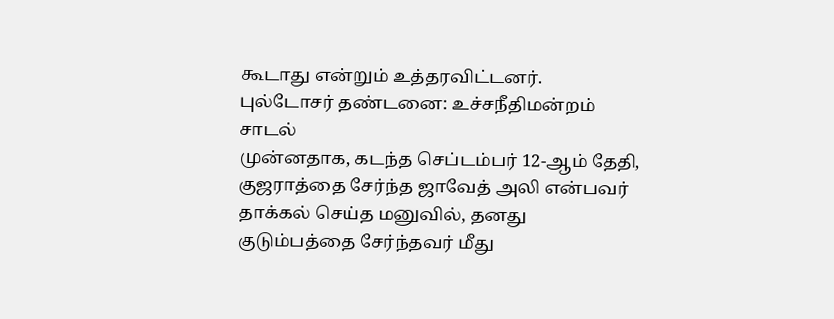கூடாது என்றும் உத்தரவிட்டனர்.
புல்டோசர் தண்டனை: உச்சநீதிமன்றம் சாடல்
முன்னதாக, கடந்த செப்டம்பர் 12-ஆம் தேதி, குஜராத்தை சேர்ந்த ஜாவேத் அலி என்பவர் தாக்கல் செய்த மனுவில், தனது குடும்பத்தை சேர்ந்தவர் மீது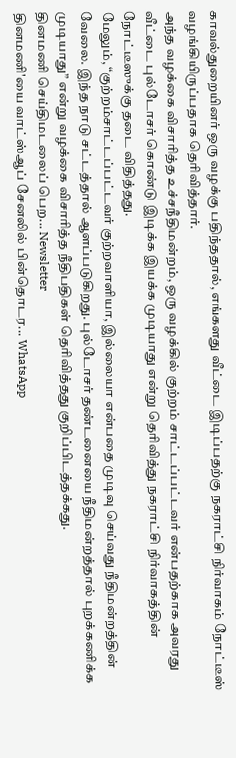காவல்துறையினர் ஒரு வழக்கு பதிந்ததால், எங்களது வீட்டை இடிப்பதற்கு நகராட்சி நிர்வாகம் நோட்டீஸ் வழங்கியிருப்பதாக தெரிவித்தார்.
அந்த வழக்கை விசாரித்த உச்சநீதிமன்றம், ஒரு வழக்கில் குற்றம் சாட்டப்பட்டவர் என்பதற்காக அவரது வீட்டை புல்டோசர் கொண்டு இடிக்க இயக்க முடியாது என்று தெரிவித்து நகராட்சி நிர்வாகத்தின் நோட்டீஸுக்கு தடை விதித்தது.
மேலும், “குற்றம்சாட்டப்பட்டவர் குற்றவாளியா, இல்லையா என்பதை முடிவு செய்வது நீதிமன்றத்தின் வேலை. இந்த நாடு சட்டத்தால் ஆளப்படுகிறது. புல்டோசர் தண்டனையை நீதிமன்றத்தால் புறக்கணிக்க முடியாது” என்று வழக்கை விசாரித்த நீதிபதிகள் தெரிவித்தது குறிப்பிடத்தக்கது.
தினமணி செய்திமடலைப் பெற... Newsletter
தினமணி'யை வாட்ஸ்ஆப் சேனலில் பின்தொடர... WhatsApp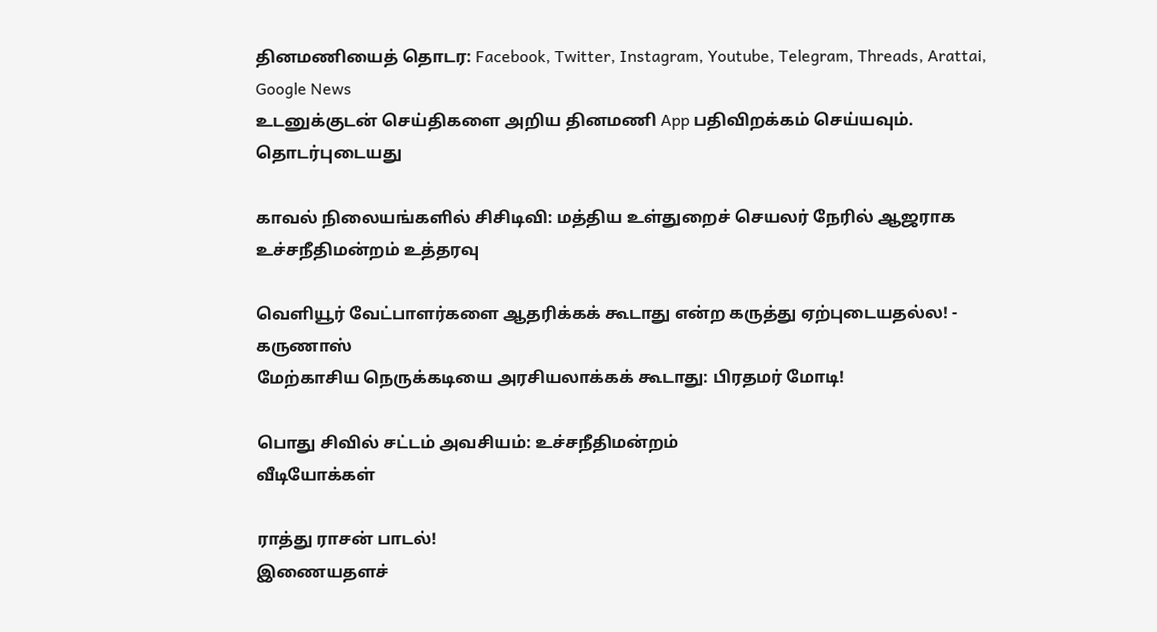தினமணியைத் தொடர: Facebook, Twitter, Instagram, Youtube, Telegram, Threads, Arattai, Google News
உடனுக்குடன் செய்திகளை அறிய தினமணி App பதிவிறக்கம் செய்யவும்.
தொடர்புடையது

காவல் நிலையங்களில் சிசிடிவி: மத்திய உள்துறைச் செயலர் நேரில் ஆஜராக உச்சநீதிமன்றம் உத்தரவு

வெளியூர் வேட்பாளர்களை ஆதரிக்கக் கூடாது என்ற கருத்து ஏற்புடையதல்ல! - கருணாஸ்
மேற்காசிய நெருக்கடியை அரசியலாக்கக் கூடாது: பிரதமர் மோடி!

பொது சிவில் சட்டம் அவசியம்: உச்சநீதிமன்றம்
வீடியோக்கள்

ராத்து ராசன் பாடல்!
இணையதளச்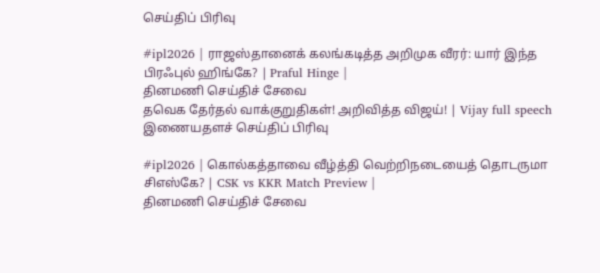செய்திப் பிரிவு

#ipl2026 | ராஜஸ்தானைக் கலங்கடித்த அறிமுக வீரர்: யார் இந்த பிரஃபுல் ஹிங்கே? | Praful Hinge |
தினமணி செய்திச் சேவை
தவெக தேர்தல் வாக்குறுதிகள்! அறிவித்த விஜய்! | Vijay full speech
இணையதளச் செய்திப் பிரிவு

#ipl2026 | கொல்கத்தாவை வீழ்த்தி வெற்றிநடையைத் தொடருமா சிஎஸ்கே? | CSK vs KKR Match Preview |
தினமணி செய்திச் சேவை